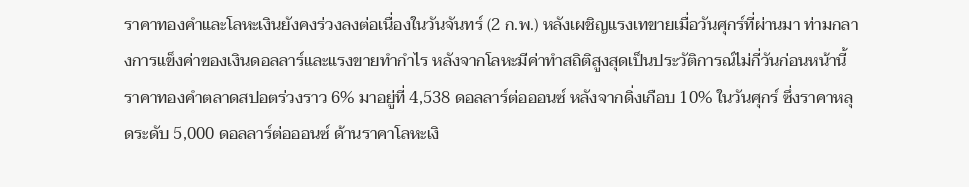ราคาทองคำและโลหะเงินยังคงร่วงลงต่อเนื่องในวันจันทร์ (2 ก.พ.) หลังเผชิญแรงเทขายเมื่อวันศุกร์ที่ผ่านมา ท่ามกลางการแข็งค่าของเงินดอลลาร์และแรงขายทำกำไร หลังจากโลหะมีค่าทำสถิติสูงสุดเป็นประวัติการณ์ไม่กี่วันก่อนหน้านี้ ราคาทองคำตลาดสปอตร่วงราว 6% มาอยู่ที่ 4,538 ดอลลาร์ต่อออนซ์ หลังจากดิ่งเกือบ 10% ในวันศุกร์ ซึ่งราคาหลุดระดับ 5,000 ดอลลาร์ต่อออนซ์ ด้านราคาโลหะเงิ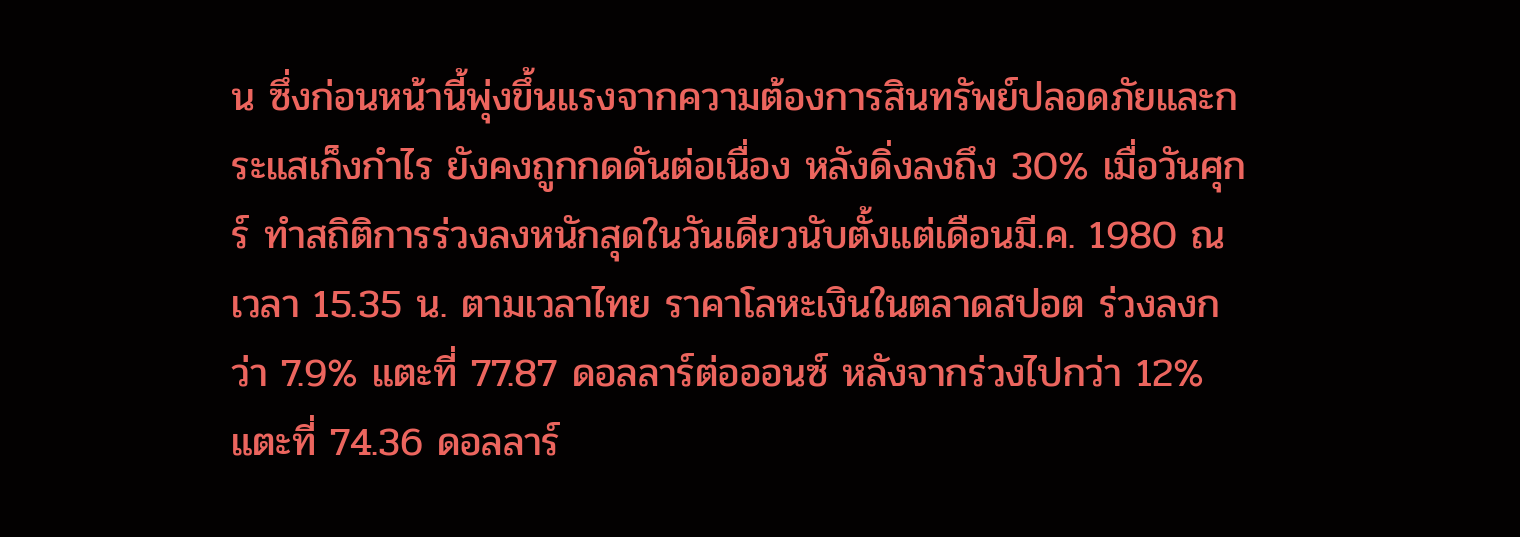น ซึ่งก่อนหน้านี้พุ่งขึ้นแรงจากความต้องการสินทรัพย์ปลอดภัยและกระแสเก็งกำไร ยังคงถูกกดดันต่อเนื่อง หลังดิ่งลงถึง 30% เมื่อวันศุกร์ ทำสถิติการร่วงลงหนักสุดในวันเดียวนับตั้งแต่เดือนมี.ค. 1980 ณ เวลา 15.35 น. ตามเวลาไทย ราคาโลหะเงินในตลาดสปอต ร่วงลงกว่า 7.9% แตะที่ 77.87 ดอลลาร์ต่อออนซ์ หลังจากร่วงไปกว่า 12% แตะที่ 74.36 ดอลลาร์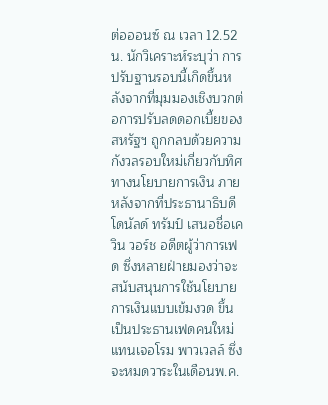ต่อออนซ์ ณ เวลา 12.52 น. นักวิเคราะห์ระบุว่า การปรับฐานรอบนี้เกิดขึ้นหลังจากที่มุมมองเชิงบวกต่อการปรับลดดอกเบี้ยของสหรัฐฯ ถูกกลบด้วยความกังวลรอบใหม่เกี่ยวกับทิศทางนโยบายการเงิน ภายหลังจากที่ประธานาธิบดีโดนัลด์ ทรัมป์ เสนอชื่อเควิน วอร์ช อดีตผู้ว่าการเฟด ซึ่งหลายฝ่ายมองว่าจะสนับสนุนการใช้นโยบายการเงินแบบเข้มงวด ขึ้นเป็นประธานเฟดคนใหม่แทนเจอโรม พาวเวลล์ ซึ่งจะหมดวาระในเดือนพ.ค.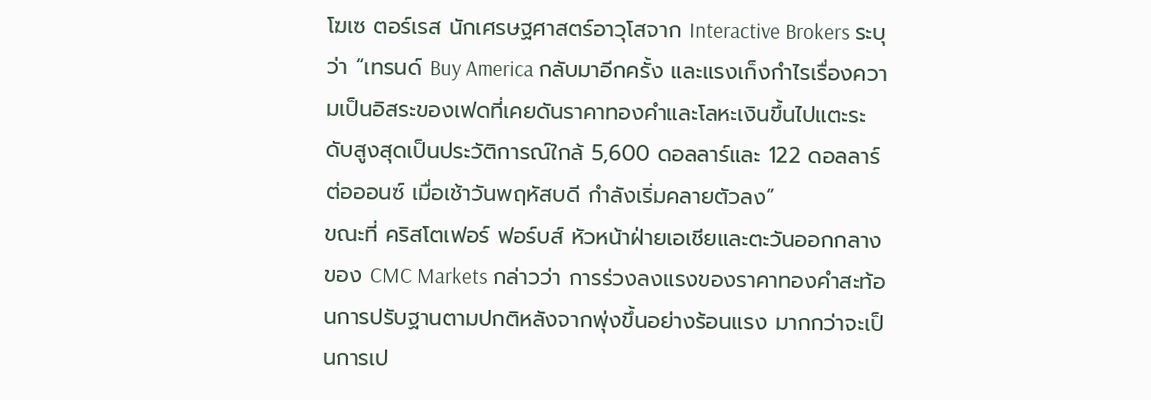โฆเซ ตอร์เรส นักเศรษฐศาสตร์อาวุโสจาก Interactive Brokers ระบุว่า “เทรนด์ Buy America กลับมาอีกครั้ง และแรงเก็งกำไรเรื่องความเป็นอิสระของเฟดที่เคยดันราคาทองคำและโลหะเงินขึ้นไปแตะระดับสูงสุดเป็นประวัติการณ์ใกล้ 5,600 ดอลลาร์และ 122 ดอลลาร์ต่อออนซ์ เมื่อเช้าวันพฤหัสบดี กำลังเริ่มคลายตัวลง”
ขณะที่ คริสโตเฟอร์ ฟอร์บส์ หัวหน้าฝ่ายเอเชียและตะวันออกกลางของ CMC Markets กล่าวว่า การร่วงลงแรงของราคาทองคำสะท้อนการปรับฐานตามปกติหลังจากพุ่งขึ้นอย่างร้อนแรง มากกว่าจะเป็นการเป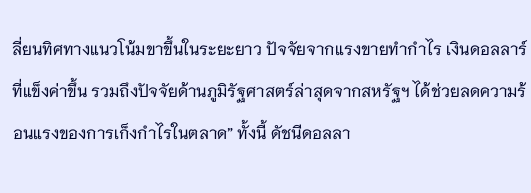ลี่ยนทิศทางแนวโน้มขาขึ้นในระยะยาว ปัจจัยจากแรงขายทำกำไร เงินดอลลาร์ที่แข็งค่าขึ้น รวมถึงปัจจัยด้านภูมิรัฐศาสตร์ล่าสุดจากสหรัฐฯ ได้ช่วยลดความร้อนแรงของการเก็งกำไรในตลาด” ทั้งนี้ ดัชนีดอลลา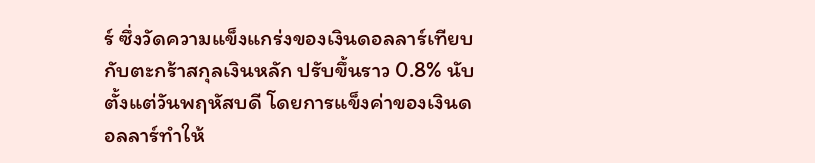ร์ ซึ่งวัดความแข็งแกร่งของเงินดอลลาร์เทียบกับตะกร้าสกุลเงินหลัก ปรับขึ้นราว 0.8% นับตั้งแต่วันพฤหัสบดี โดยการแข็งค่าของเงินดอลลาร์ทำให้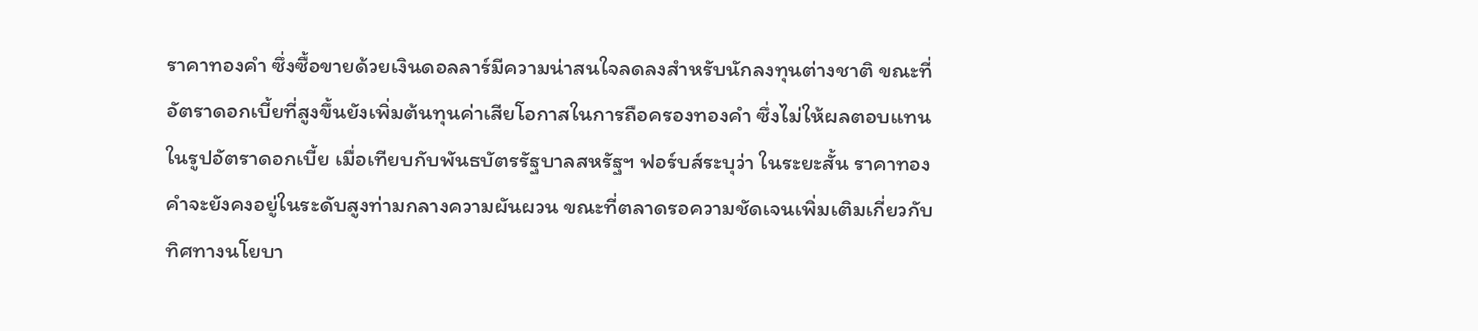ราคาทองคำ ซึ่งซื้อขายด้วยเงินดอลลาร์มีความน่าสนใจลดลงสำหรับนักลงทุนต่างชาติ ขณะที่อัตราดอกเบี้ยที่สูงขึ้นยังเพิ่มต้นทุนค่าเสียโอกาสในการถือครองทองคำ ซึ่งไม่ให้ผลตอบแทนในรูปอัตราดอกเบี้ย เมื่อเทียบกับพันธบัตรรัฐบาลสหรัฐฯ ฟอร์บส์ระบุว่า ในระยะสั้น ราคาทองคำจะยังคงอยู่ในระดับสูงท่ามกลางความผันผวน ขณะที่ตลาดรอความชัดเจนเพิ่มเติมเกี่ยวกับทิศทางนโยบา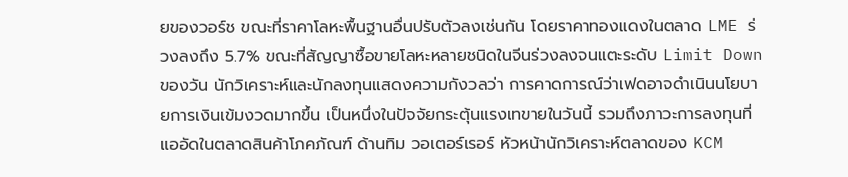ยของวอร์ช ขณะที่ราคาโลหะพื้นฐานอื่นปรับตัวลงเช่นกัน โดยราคาทองแดงในตลาด LME ร่วงลงถึง 5.7% ขณะที่สัญญาซื้อขายโลหะหลายชนิดในจีนร่วงลงจนแตะระดับ Limit Down ของวัน นักวิเคราะห์และนักลงทุนแสดงความกังวลว่า การคาดการณ์ว่าเฟดอาจดำเนินนโยบายการเงินเข้มงวดมากขึ้น เป็นหนึ่งในปัจจัยกระตุ้นแรงเทขายในวันนี้ รวมถึงภาวะการลงทุนที่แออัดในตลาดสินค้าโภคภัณฑ์ ด้านทิม วอเตอร์เรอร์ หัวหน้านักวิเคราะห์ตลาดของ KCM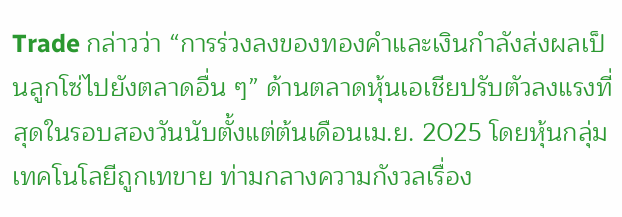Trade กล่าวว่า “การร่วงลงของทองคำและเงินกำลังส่งผลเป็นลูกโซ่ไปยังตลาดอื่น ๆ” ด้านตลาดหุ้นเอเชียปรับตัวลงแรงที่สุดในรอบสองวันนับตั้งแต่ต้นเดือนเม.ย. 2025 โดยหุ้นกลุ่มเทคโนโลยีถูกเทขาย ท่ามกลางความกังวลเรื่อง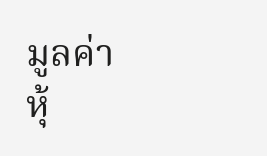มูลค่าหุ้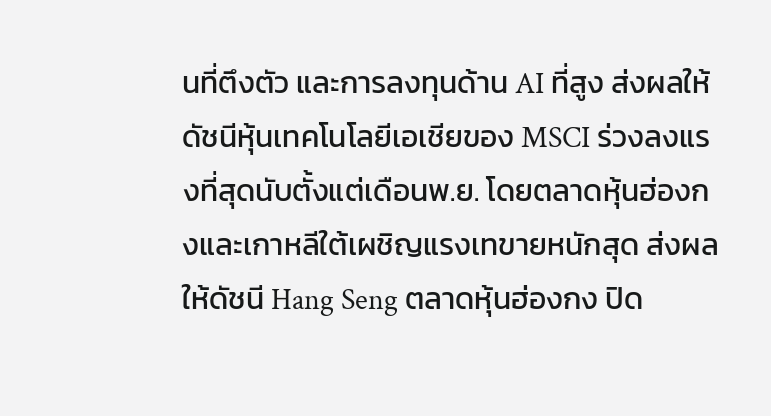นที่ตึงตัว และการลงทุนด้าน AI ที่สูง ส่งผลให้ดัชนีหุ้นเทคโนโลยีเอเชียของ MSCI ร่วงลงแรงที่สุดนับตั้งแต่เดือนพ.ย. โดยตลาดหุ้นฮ่องกงและเกาหลีใต้เผชิญแรงเทขายหนักสุด ส่งผลให้ดัชนี Hang Seng ตลาดหุ้นฮ่องกง ปิด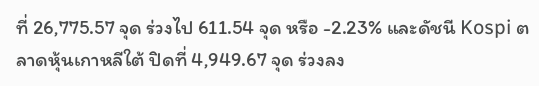ที่ 26,775.57 จุด ร่วงไป 611.54 จุด หรือ -2.23% และดัชนี Kospi ตลาดหุ้นเกาหลีใต้ ปิดที่ 4,949.67 จุด ร่วงลง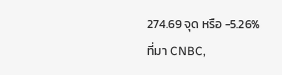274.69 จุด หรือ -5.26% ที่มา CNBC,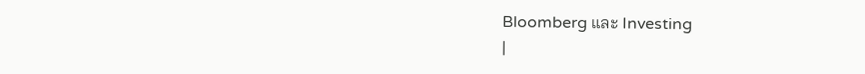Bloomberg และ Investing
|